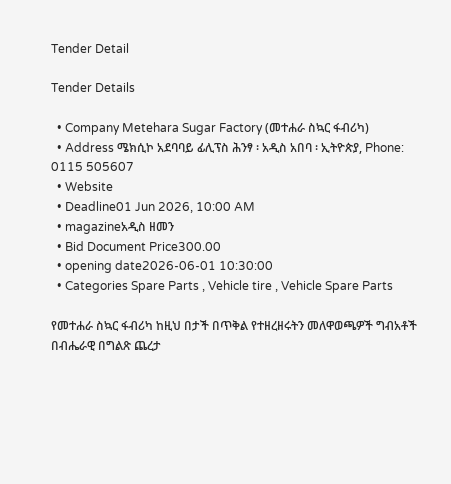Tender Detail

Tender Details

  • Company Metehara Sugar Factory (መተሐራ ስኳር ፋብሪካ)
  • Address ሜክሲኮ አደባባይ ፊሊፕስ ሕንፃ ፡ አዲስ አበባ ፡ ኢትዮጵያ, Phone: 0115 505607
  • Website
  • Deadline01 Jun 2026, 10:00 AM
  • magazineአዲስ ዘመን
  • Bid Document Price300.00
  • opening date2026-06-01 10:30:00
  • Categories Spare Parts , Vehicle tire , Vehicle Spare Parts

የመተሐራ ስኳር ፋብሪካ ከዚህ በታች በጥቅል የተዘረዘሩትን መለዋወጫዎች ግብአቶች በብሔራዊ በግልጽ ጨረታ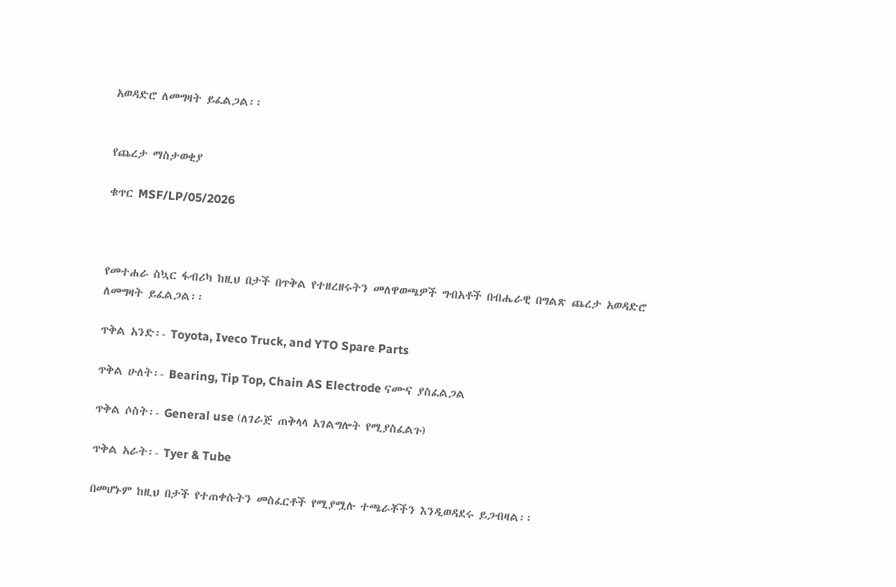አወዳድሮ ለመግዛት ይፈልጋል፡፡


የጨረታ ማስታወቂያ

ቁጥር MSF/LP/05/2026



የመተሐራ ስኳር ፋብሪካ ከዚህ በታች በጥቅል የተዘረዘሩትን መለዋወጫዎች ግብአቶች በብሔራዊ በግልጽ ጨረታ አወዳድሮ ለመግዛት ይፈልጋል፡፡

ጥቅል አንድ፡- Toyota, Iveco Truck, and YTO Spare Parts

ጥቅል ሁለት፡- Bearing, Tip Top, Chain AS Electrode ናሙና ያስፈልጋል

ጥቅል ሶስት፡- General use (ለገራጅ ጠቅላላ አገልግሎት የሚያስፈልጉ)

ጥቅል አራት፡- Tyer & Tube

በመሆኑም ከዚህ በታች የተጠቀሱትን መስፈርቶች የሚያሟሉ ተጫራቾችን እንዲወዳደሩ ይጋብዛል፡፡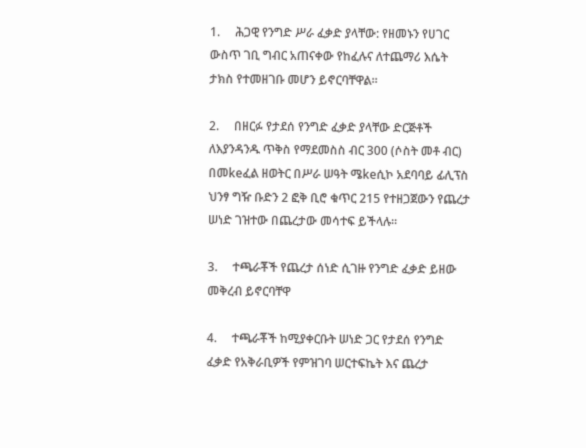1.     ሕጋዊ የንግድ ሥራ ፈቃድ ያላቸው: የዘመኑን የሀገር ውስጥ ገቢ ግብር አጠናቀው የከፈሉና ለተጨማሪ እሴት ታክስ የተመዘገቡ መሆን ይኖርባቸዋል፡፡

2.     በዘርፉ የታደሰ የንግድ ፈቃድ ያላቸው ድርጅቶች ለእያንዳንዱ ጥቅስ የማደመስስ ብር 300 (ሶስት መቶ ብር) በመkeፈል ዘወትር በሥራ ሠዓት ሜkeሲኮ አደባባይ ፊሊፕስ ህንፃ ግዥ ቡድን 2 ፎቅ ቢሮ ቁጥር 215 የተዘጋጀውን የጨረታ ሠነድ ገዝተው በጨረታው መሳተፍ ይችላሉ፡፡

3.     ተጫራቾች የጨረታ ሰነድ ሲገዙ የንግድ ፈቃድ ይዘው መቅረብ ይኖርባቸዋ

4.     ተጫራቾች ከሚያቀርቡት ሠነድ ጋር የታደሰ የንግድ ፈቃድ የአቅራቢዎች የምዝገባ ሠርተፍኬት እና ጨረታ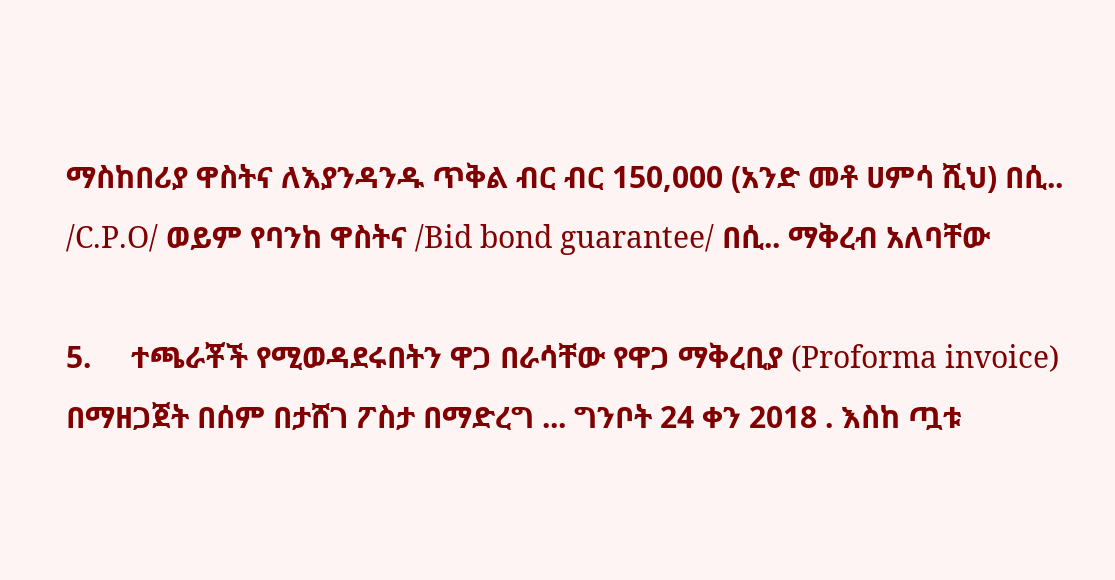ማስከበሪያ ዋስትና ለእያንዳንዱ ጥቅል ብር ብር 150,000 (አንድ መቶ ሀምሳ ሺህ) በሲ.. /C.P.O/ ወይም የባንከ ዋስትና /Bid bond guarantee/ በሲ.. ማቅረብ አለባቸው

5.     ተጫራቾች የሚወዳደሩበትን ዋጋ በራሳቸው የዋጋ ማቅረቢያ (Proforma invoice) በማዘጋጀት በሰም በታሸገ ፖስታ በማድረግ ... ግንቦት 24 ቀን 2018 . እስከ ጧቱ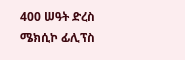400 ሠዓት ድረስ ሜክሲኮ ፊሊፕስ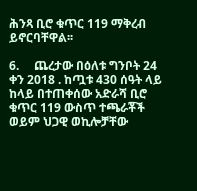ሕንጻ ቢሮ ቁጥር 119 ማቅረብ ይኖርባቸዋል፡፡

6.     ጨረታው በዕለቱ ግንቦት 24 ቀን 2018 . ከጧቱ 430 ሰዓት ላይ ከላይ በተጠቀሰው አድራሻ ቢሮ ቁጥር 119 ውስጥ ተጫራቾች ወይም ህጋዊ ወኪሎቻቸው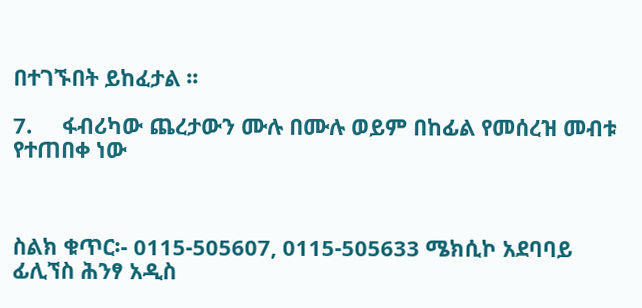በተገኙበት ይከፈታል ፡፡

7.     ፋብሪካው ጨረታውን ሙሉ በሙሉ ወይም በከፊል የመሰረዝ መብቱ የተጠበቀ ነው



ስልክ ቁጥር፡- 0115-505607, 0115-505633 ሜክሲኮ አደባባይ ፊሊኘስ ሕንፃ አዲስ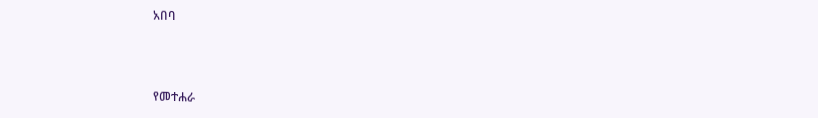አበባ



የመተሐራ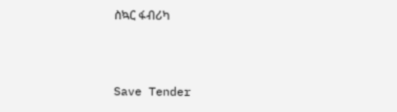ስኳር ፋብሪካ



Save Tender